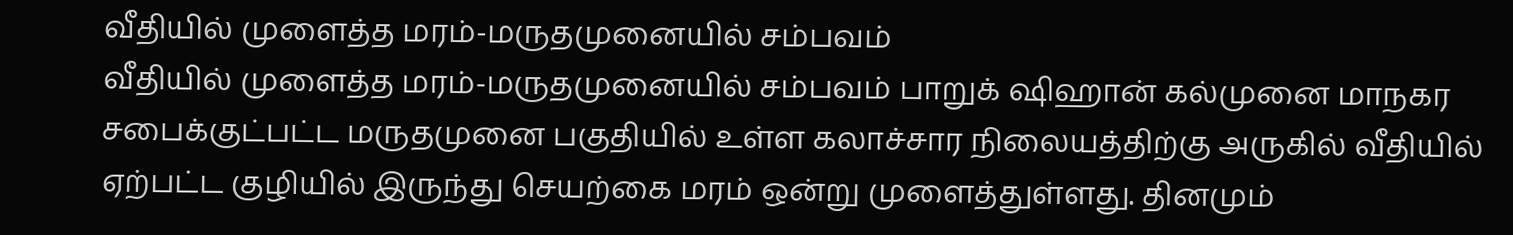வீதியில் முளைத்த மரம்-மருதமுனையில் சம்பவம்
வீதியில் முளைத்த மரம்-மருதமுனையில் சம்பவம் பாறுக் ஷிஹான் கல்முனை மாநகர சபைக்குட்பட்ட மருதமுனை பகுதியில் உள்ள கலாச்சார நிலையத்திற்கு அருகில் வீதியில் ஏற்பட்ட குழியில் இருந்து செயற்கை மரம் ஒன்று முளைத்துள்ளது. தினமும்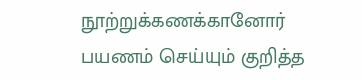நூற்றுக்கணக்கானோர் பயணம் செய்யும் குறித்த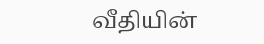வீதியின்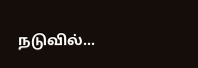நடுவில்…